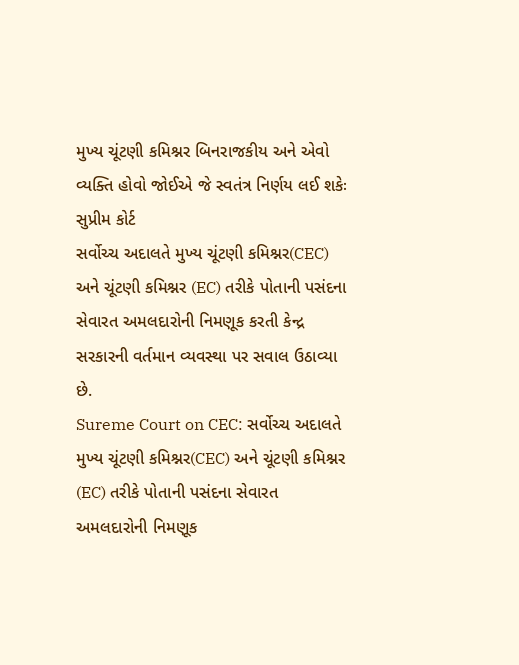મુખ્ય ચૂંટણી કમિશ્નર બિનરાજકીય અને એવો વ્યક્તિ હોવો જોઈએ જે સ્વતંત્ર નિર્ણય લઈ શકેઃ સુપ્રીમ કોર્ટ
સર્વોચ્ચ અદાલતે મુખ્ય ચૂંટણી કમિશ્નર(CEC) અને ચૂંટણી કમિશ્નર (EC) તરીકે પોતાની પસંદના સેવારત અમલદારોની નિમણૂક કરતી કેન્દ્ર સરકારની વર્તમાન વ્યવસ્થા પર સવાલ ઉઠાવ્યા છે.
Sureme Court on CEC: સર્વોચ્ચ અદાલતે મુખ્ય ચૂંટણી કમિશ્નર(CEC) અને ચૂંટણી કમિશ્નર (EC) તરીકે પોતાની પસંદના સેવારત અમલદારોની નિમણૂક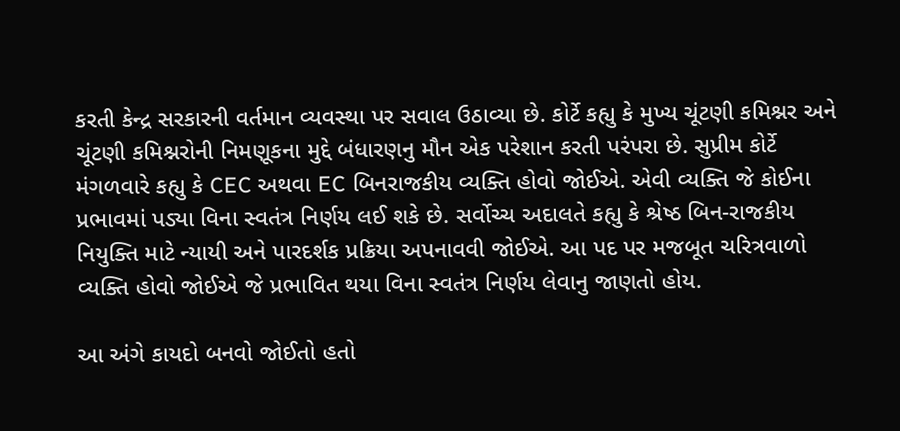કરતી કેન્દ્ર સરકારની વર્તમાન વ્યવસ્થા પર સવાલ ઉઠાવ્યા છે. કોર્ટે કહ્યુ કે મુખ્ય ચૂંટણી કમિશ્નર અને ચૂંટણી કમિશ્નરોની નિમણૂકના મુદ્દે બંધારણનુ મૌન એક પરેશાન કરતી પરંપરા છે. સુપ્રીમ કોર્ટે મંગળવારે કહ્યુ કે CEC અથવા EC બિનરાજકીય વ્યક્તિ હોવો જોઈએ. એવી વ્યક્તિ જે કોઈના પ્રભાવમાં પડ્યા વિના સ્વતંત્ર નિર્ણય લઈ શકે છે. સર્વોચ્ચ અદાલતે કહ્યુ કે શ્રેષ્ઠ બિન-રાજકીય નિયુક્તિ માટે ન્યાયી અને પારદર્શક પ્રક્રિયા અપનાવવી જોઈએ. આ પદ પર મજબૂત ચરિત્રવાળો વ્યક્તિ હોવો જોઈએ જે પ્રભાવિત થયા વિના સ્વતંત્ર નિર્ણય લેવાનુ જાણતો હોય.

આ અંગે કાયદો બનવો જોઈતો હતો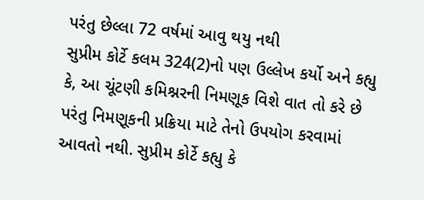પરંતુ છેલ્લા 72 વર્ષમાં આવુ થયુ નથી
સુપ્રીમ કોર્ટે કલમ 324(2)નો પણ ઉલ્લેખ કર્યો અને કહ્યુ કે, આ ચૂંટણી કમિશ્નરની નિમણૂક વિશે વાત તો કરે છે પરંતુ નિમણૂકની પ્રક્રિયા માટે તેનો ઉપયોગ કરવામાં આવતો નથી. સુપ્રીમ કોર્ટે કહ્યુ કે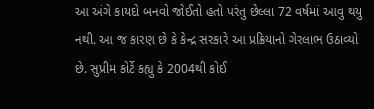આ અંગે કાયદો બનવો જોઈતો હતો પરંતુ છેલ્લા 72 વર્ષમાં આવુ થયુ નથી. આ જ કારણ છે કે કેન્દ્ર સરકારે આ પ્રક્રિયાનો ગેરલાભ ઉઠાવ્યો છે. સુપ્રીમ કોર્ટે કહ્યુ કે 2004થી કોઈ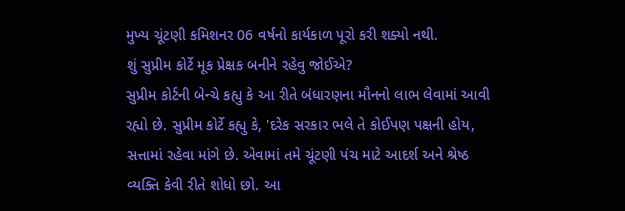મુખ્ય ચૂંટણી કમિશનર 06 વર્ષનો કાર્યકાળ પૂરો કરી શક્યો નથી.
શું સુપ્રીમ કોર્ટે મૂક પ્રેક્ષક બનીને રહેવુ જોઈએ?
સુપ્રીમ કોર્ટની બેન્ચે કહ્યુ કે આ રીતે બંધારણના મૌનનો લાભ લેવામાં આવી રહ્યો છે. સુપ્રીમ કોર્ટે કહ્યુ કે, 'દરેક સરકાર ભલે તે કોઈપણ પક્ષની હોય, સત્તામાં રહેવા માંગે છે. એવામાં તમે ચૂંટણી પંચ માટે આદર્શ અને શ્રેષ્ઠ વ્યક્તિ કેવી રીતે શોધો છો. આ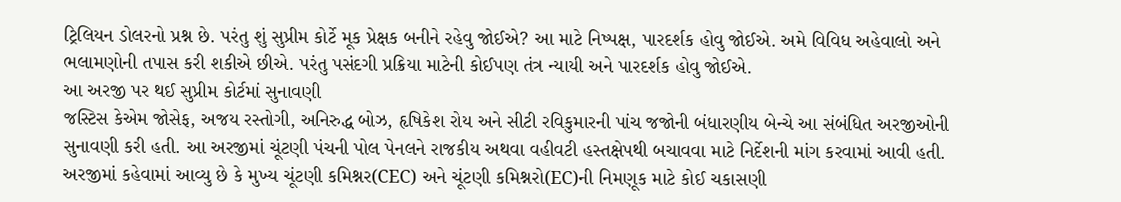ટ્રિલિયન ડોલરનો પ્રશ્ન છે. પરંતુ શું સુપ્રીમ કોર્ટે મૂક પ્રેક્ષક બનીને રહેવુ જોઈએ? આ માટે નિષ્પક્ષ, પારદર્શક હોવુ જોઈએ. અમે વિવિધ અહેવાલો અને ભલામણોની તપાસ કરી શકીએ છીએ. પરંતુ પસંદગી પ્રક્રિયા માટેની કોઈપણ તંત્ર ન્યાયી અને પારદર્શક હોવુ જોઈએ.
આ અરજી પર થઈ સુપ્રીમ કોર્ટમાં સુનાવણી
જસ્ટિસ કેએમ જોસેફ, અજય રસ્તોગી, અનિરુદ્ધ બોઝ, હૃષિકેશ રોય અને સીટી રવિકુમારની પાંચ જજોની બંધારણીય બેન્ચે આ સંબંધિત અરજીઓની સુનાવણી કરી હતી. આ અરજીમાં ચૂંટણી પંચની પોલ પેનલને રાજકીય અથવા વહીવટી હસ્તક્ષેપથી બચાવવા માટે નિર્દેશની માંગ કરવામાં આવી હતી. અરજીમાં કહેવામાં આવ્યુ છે કે મુખ્ય ચૂંટણી કમિશ્નર(CEC) અને ચૂંટણી કમિશ્નરો(EC)ની નિમણૂક માટે કોઈ ચકાસણી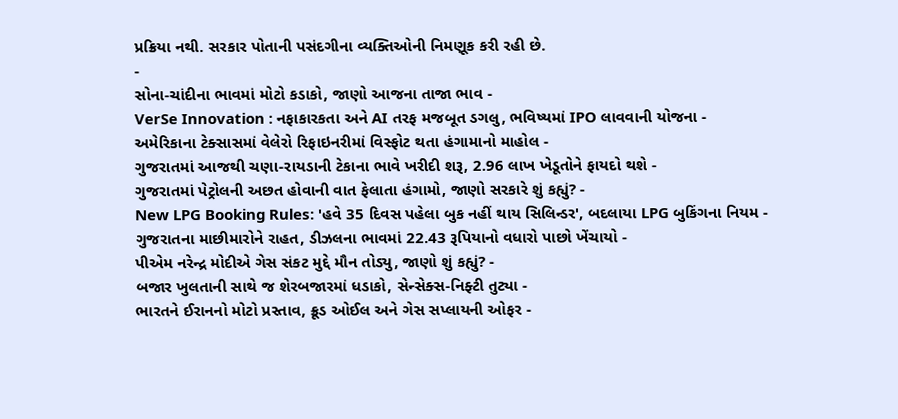પ્રક્રિયા નથી. સરકાર પોતાની પસંદગીના વ્યક્તિઓની નિમણૂક કરી રહી છે.
-
સોના-ચાંદીના ભાવમાં મોટો કડાકો, જાણો આજના તાજા ભાવ -
VerSe Innovation : નફાકારકતા અને AI તરફ મજબૂત ડગલુ, ભવિષ્યમાં IPO લાવવાની યોજના -
અમેરિકાના ટેક્સાસમાં વેલેરો રિફાઇનરીમાં વિસ્ફોટ થતા હંગામાનો માહોલ -
ગુજરાતમાં આજથી ચણા-રાયડાની ટેકાના ભાવે ખરીદી શરૂ, 2.96 લાખ ખેડૂતોને ફાયદો થશે -
ગુજરાતમાં પેટ્રોલની અછત હોવાની વાત ફેલાતા હંગામો, જાણો સરકારે શું કહ્યું? -
New LPG Booking Rules: 'હવે 35 દિવસ પહેલા બુક નહીં થાય સિલિન્ડર', બદલાયા LPG બુકિંગના નિયમ -
ગુજરાતના માછીમારોને રાહત, ડીઝલના ભાવમાં 22.43 રૂપિયાનો વધારો પાછો ખેંચાયો -
પીએમ નરેન્દ્ર મોદીએ ગેસ સંકટ મુદ્દે મૌન તોડ્યુ, જાણો શું કહ્યું? -
બજાર ખુલતાની સાથે જ શેરબજારમાં ધડાકો, સેન્સેક્સ-નિફ્ટી તુટ્યા -
ભારતને ઈરાનનો મોટો પ્રસ્તાવ, ક્રૂડ ઓઈલ અને ગેસ સપ્લાયની ઓફર -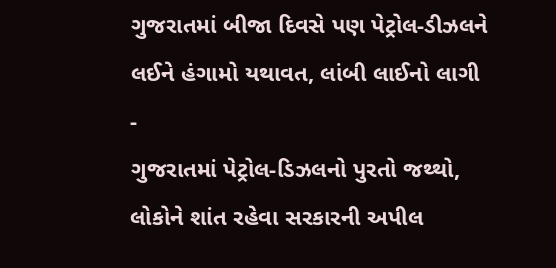ગુજરાતમાં બીજા દિવસે પણ પેટ્રોલ-ડીઝલને લઈને હંગામો યથાવત, લાંબી લાઈનો લાગી -
ગુજરાતમાં પેટ્રોલ-ડિઝલનો પુરતો જથ્થો, લોકોને શાંત રહેવા સરકારની અપીલ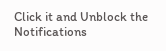Click it and Unblock the Notifications